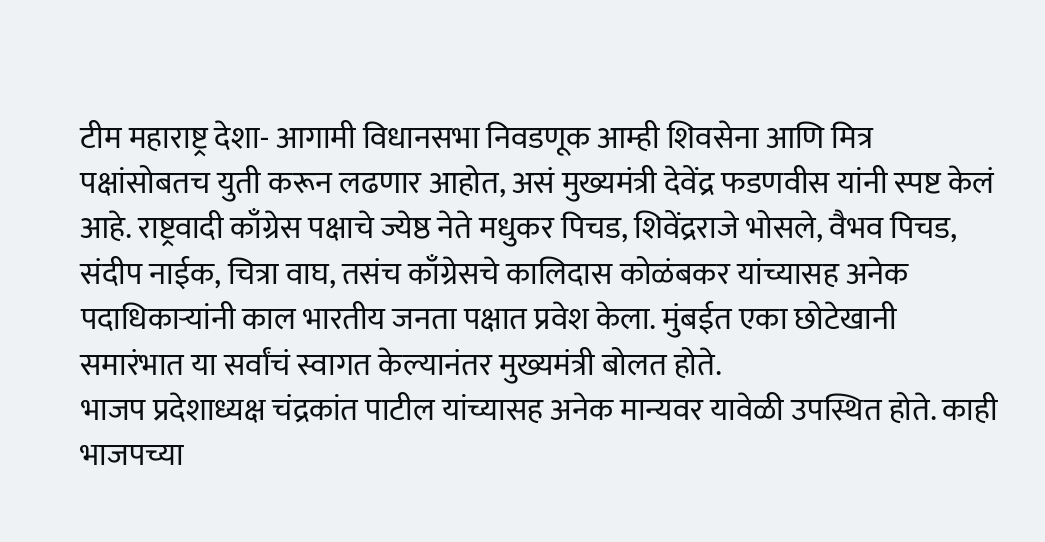टीम महाराष्ट्र देशा- आगामी विधानसभा निवडणूक आम्ही शिवसेना आणि मित्र पक्षांसोबतच युती करून लढणार आहोत, असं मुख्यमंत्री देवेंद्र फडणवीस यांनी स्पष्ट केलं आहे. राष्ट्रवादी काँग्रेस पक्षाचे ज्येष्ठ नेते मधुकर पिचड, शिवेंद्रराजे भोसले, वैभव पिचड, संदीप नाईक, चित्रा वाघ, तसंच काँग्रेसचे कालिदास कोळंबकर यांच्यासह अनेक पदाधिकाऱ्यांनी काल भारतीय जनता पक्षात प्रवेश केला. मुंबईत एका छोटेखानी समारंभात या सर्वांचं स्वागत केल्यानंतर मुख्यमंत्री बोलत होते.
भाजप प्रदेशाध्यक्ष चंद्रकांत पाटील यांच्यासह अनेक मान्यवर यावेळी उपस्थित होते. काही भाजपच्या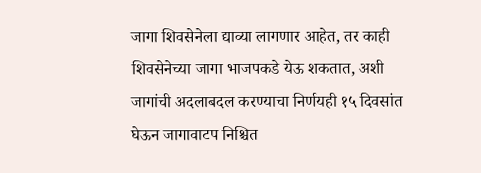जागा शिवसेनेला द्याव्या लागणार आहेत, तर काही शिवसेनेच्या जागा भाजपकडे येऊ शकतात, अशी जागांची अदलाबदल करण्याचा निर्णयही १५ दिवसांत घेऊन जागावाटप निश्चित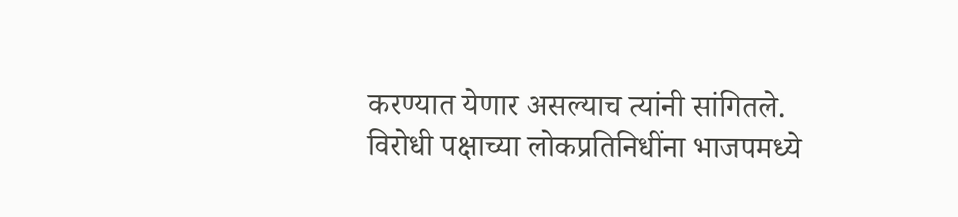करण्यात येणार असल्याच त्यांनी सांगितले.
विरोधी पक्षाच्या लोकप्रतिनिधींना भाजपमध्ये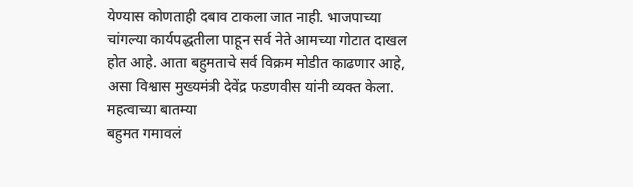येण्यास कोणताही दबाव टाकला जात नाही. भाजपाच्या चांगल्या कार्यपद्धतीला पाहून सर्व नेते आमच्या गोटात दाखल होत आहे. आता बहुमताचे सर्व विक्रम मोडीत काढणार आहे, असा विश्वास मुख्यमंत्री देवेंद्र फडणवीस यांनी व्यक्त केला.
महत्वाच्या बातम्या
बहुमत गमावलं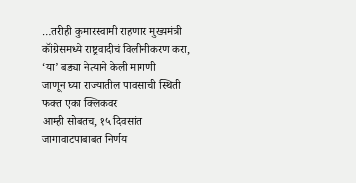…तरीही कुमारस्वामी राहणार मुख्यमंत्री
कॉंग्रेसमध्ये राष्ट्रवादीचं विलीनीकरण करा, ‘या’ बड्या नेत्याने केली मागणी
जाणून घ्या राज्यातील पावसाची स्थिती फक्त एका क्लिकवर
आम्ही सोबतच, १५ दिवसांत जागावाटपाबाबत निर्णय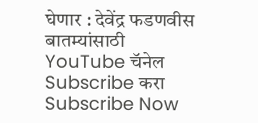घेणार : देवेंद्र फडणवीस
बातम्यांसाठी YouTube चॅनेल Subscribe करा
Subscribe Now